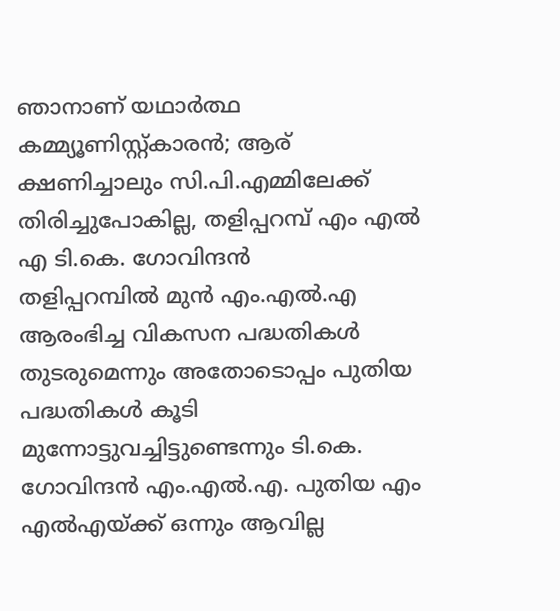ഞാനാണ് യഥാർത്ഥ കമ്മ്യൂണിസ്റ്റ്കാരൻ; ആര് ക്ഷണിച്ചാലും സി.പി.എമ്മിലേക്ക് തിരിച്ചുപോകില്ല, തളിപ്പറമ്പ് എം എൽ എ ടി.കെ. ഗോവിന്ദൻ
തളിപ്പറമ്പിൽ മുൻ എം.എൽ.എ ആരംഭിച്ച വികസന പദ്ധതികൾ തുടരുമെന്നും അതോടൊപ്പം പുതിയ പദ്ധതികൾ കൂടി മുന്നോട്ടുവച്ചിട്ടുണ്ടെന്നും ടി.കെ. ഗോവിന്ദൻ എം.എൽ.എ. പുതിയ എം എൽഎയ്ക്ക് ഒന്നും ആവില്ല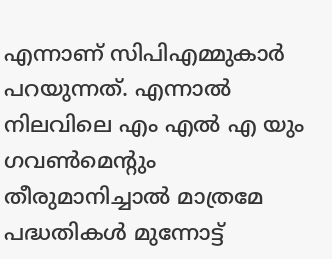എന്നാണ് സിപിഎമ്മുകാർ പറയുന്നത്. എന്നാൽ നിലവിലെ എം എൽ എ യും ഗവൺമെന്റും തീരുമാനിച്ചാൽ മാത്രമേ പദ്ധതികൾ മുന്നോട്ട്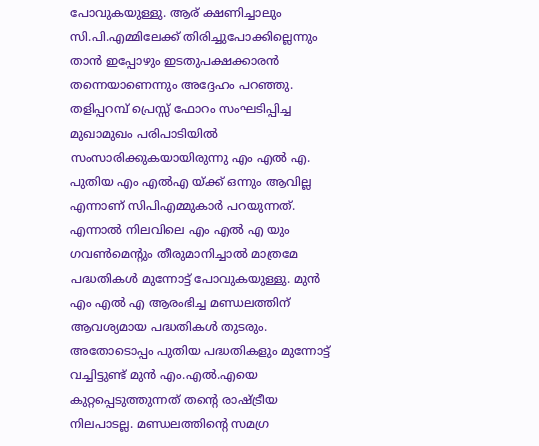പോവുകയുള്ളു. ആര് ക്ഷണിച്ചാലും സി.പി.എമ്മിലേക്ക് തിരിച്ചുപോക്കില്ലെന്നും താൻ ഇപ്പോഴും ഇടതുപക്ഷക്കാരൻ തന്നെയാണെന്നും അദ്ദേഹം പറഞ്ഞു. തളിപ്പറമ്പ് പ്രെസ്സ് ഫോറം സംഘടിപ്പിച്ച മുഖാമുഖം പരിപാടിയിൽ സംസാരിക്കുകയായിരുന്നു എം എൽ എ.
പുതിയ എം എൽഎ യ്ക്ക് ഒന്നും ആവില്ല എന്നാണ് സിപിഎമ്മുകാർ പറയുന്നത്. എന്നാൽ നിലവിലെ എം എൽ എ യും ഗവൺമെന്റും തീരുമാനിച്ചാൽ മാത്രമേ പദ്ധതികൾ മുന്നോട്ട് പോവുകയുള്ളു. മുൻ എം എൽ എ ആരംഭിച്ച മണ്ഡലത്തിന് ആവശ്യമായ പദ്ധതികൾ തുടരും. അതോടൊപ്പം പുതിയ പദ്ധതികളും മുന്നോട്ട് വച്ചിട്ടുണ്ട് മുൻ എം.എൽ.എയെ കുറ്റപ്പെടുത്തുന്നത് തന്റെ രാഷ്ട്രീയ നിലപാടല്ല. മണ്ഡലത്തിന്റെ സമഗ്ര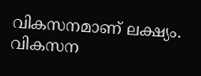വികസനമാണ് ലക്ഷ്യം. വികസന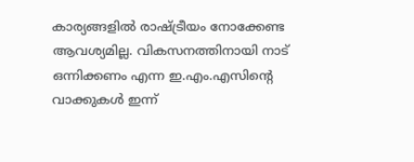കാര്യങ്ങളിൽ രാഷ്ട്രീയം നോക്കേണ്ട ആവശ്യമില്ല. വികസനത്തിനായി നാട് ഒന്നിക്കണം എന്ന ഇ.എം.എസിന്റെ വാക്കുകൾ ഇന്ന്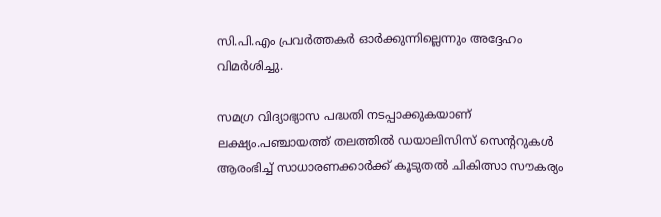സി.പി.എം പ്രവർത്തകർ ഓർക്കുന്നില്ലെന്നും അദ്ദേഹം വിമർശിച്ചു.

സമഗ്ര വിദ്യാഭ്യാസ പദ്ധതി നടപ്പാക്കുകയാണ് ലക്ഷ്യം.പഞ്ചായത്ത് തലത്തിൽ ഡയാലിസിസ് സെന്ററുകൾ ആരംഭിച്ച് സാധാരണക്കാർക്ക് കൂടുതൽ ചികിത്സാ സൗകര്യം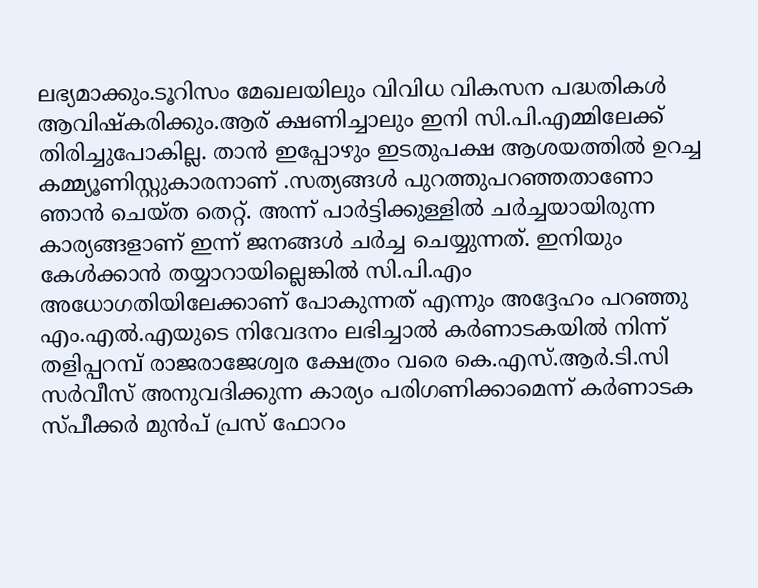ലഭ്യമാക്കും.ടൂറിസം മേഖലയിലും വിവിധ വികസന പദ്ധതികൾ ആവിഷ്കരിക്കും.ആര് ക്ഷണിച്ചാലും ഇനി സി.പി.എമ്മിലേക്ക് തിരിച്ചുപോകില്ല. താൻ ഇപ്പോഴും ഇടതുപക്ഷ ആശയത്തിൽ ഉറച്ച കമ്മ്യൂണിസ്റ്റുകാരനാണ് .സത്യങ്ങൾ പുറത്തുപറഞ്ഞതാണോ ഞാൻ ചെയ്ത തെറ്റ്. അന്ന് പാർട്ടിക്കുള്ളിൽ ചർച്ചയായിരുന്ന കാര്യങ്ങളാണ് ഇന്ന് ജനങ്ങൾ ചർച്ച ചെയ്യുന്നത്. ഇനിയും കേൾക്കാൻ തയ്യാറായില്ലെങ്കിൽ സി.പി.എം അധോഗതിയിലേക്കാണ് പോകുന്നത് എന്നും അദ്ദേഹം പറഞ്ഞു
എം.എൽ.എയുടെ നിവേദനം ലഭിച്ചാൽ കർണാടകയിൽ നിന്ന് തളിപ്പറമ്പ് രാജരാജേശ്വര ക്ഷേത്രം വരെ കെ.എസ്.ആർ.ടി.സി സർവീസ് അനുവദിക്കുന്ന കാര്യം പരിഗണിക്കാമെന്ന് കർണാടക സ്പീക്കർ മുൻപ് പ്രസ് ഫോറം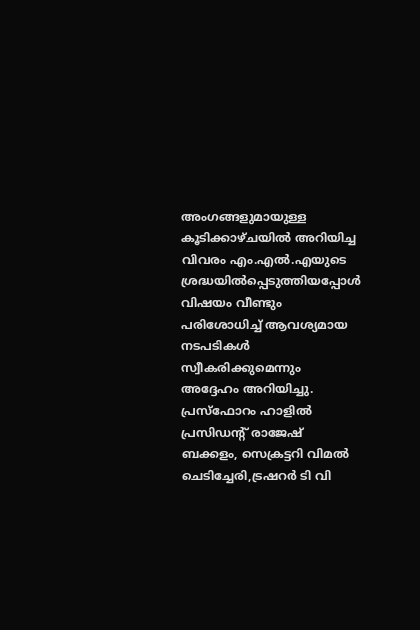അംഗങ്ങളുമായുള്ള കൂടിക്കാഴ്ചയിൽ അറിയിച്ച വിവരം എം.എൽ.എയുടെ ശ്രദ്ധയിൽപ്പെടുത്തിയപ്പോൾ വിഷയം വീണ്ടും പരിശോധിച്ച് ആവശ്യമായ നടപടികൾ സ്വീകരിക്കുമെന്നും അദ്ദേഹം അറിയിച്ചു. പ്രസ്ഫോറം ഹാളിൽ പ്രസിഡന്റ് രാജേഷ് ബക്കളം, സെക്രട്ടറി വിമൽ ചെടിച്ചേരി,ട്രഷറർ ടി വി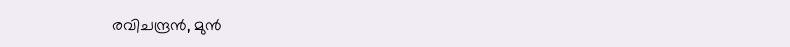രവിചന്ദ്രൻ, മുൻ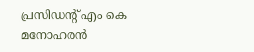പ്രസിഡന്റ് എം കെ മനോഹരൻ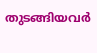തുടങ്ങിയവർ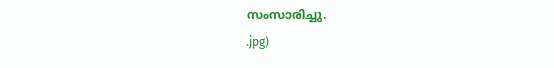സംസാരിച്ചു.
.jpg)